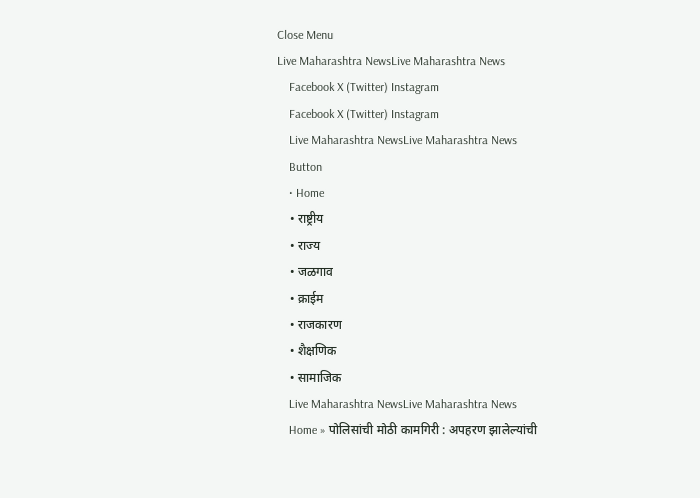Close Menu
Live Maharashtra NewsLive Maharashtra News
    Facebook X (Twitter) Instagram
    Facebook X (Twitter) Instagram
    Live Maharashtra NewsLive Maharashtra News
    Button
    • Home
    • राष्ट्रीय
    • राज्य
    • जळगाव
    • क्राईम
    • राजकारण
    • शैक्षणिक
    • सामाजिक
    Live Maharashtra NewsLive Maharashtra News
    Home » पोलिसांची मोठी कामगिरी : अपहरण झालेल्यांची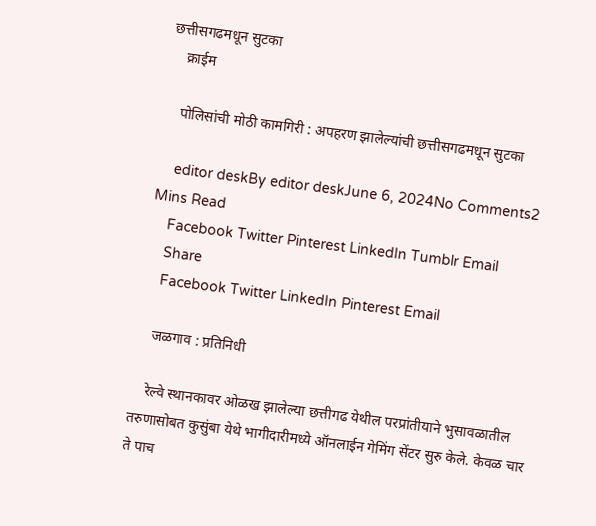छत्तीसगढमधून सुटका
    क्राईम

    पोलिसांची मोठी कामगिरी : अपहरण झालेल्यांची छत्तीसगढमधून सुटका

    editor deskBy editor deskJune 6, 2024No Comments2 Mins Read
    Facebook Twitter Pinterest LinkedIn Tumblr Email
    Share
    Facebook Twitter LinkedIn Pinterest Email

    जळगाव : प्रतिनिधी

    रेल्वे स्थानकावर ओळख झालेल्या छत्तीगढ येथील परप्रांतीयाने भुसावळातील तरुणासोबत कुसुंबा येथे भागीदारीमध्ये ऑनलाईन गेमिंग सेंटर सुरु केले. केवळ चार ते पाच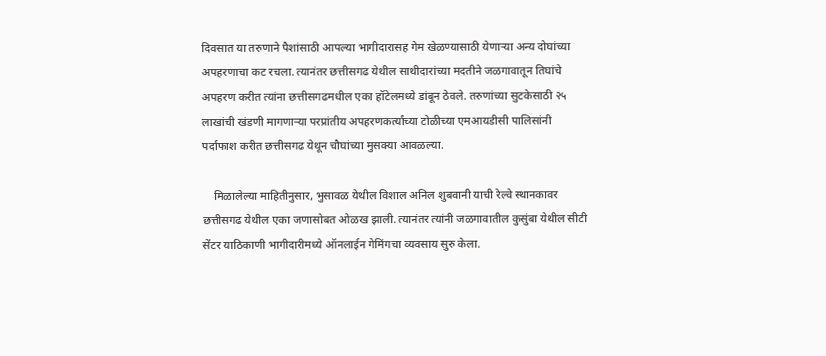दिवसात या तरुणाने पैशांसाठी आपल्या भागीदारासह गेम खेळण्यासाठी येणाऱ्या अन्य दोघांच्या अपहरणाचा कट रचला. त्यानंतर छत्तीसगढ येथील साथीदारांच्या मदतीने जळगावातून तिघांचे अपहरण करीत त्यांना छत्तीसगढमधील एका हॉटेलमध्ये डांबून ठेवले. तरुणांच्या सुटकेसाठी २५ लाखांची खंडणी मागणाऱ्या परप्रांतीय अपहरणकर्त्यांच्या टोळीच्या एमआयडीसी पालिसांनी पर्दाफाश करीत छत्तीसगढ येथून चौघांच्या मुसक्या आवळल्या.

    मिळालेल्या माहितीनुसार, भुसावळ येथील विशाल अनिल शुबवानी याची रेल्वे स्थानकावर छत्तीसगढ येथील एका जणासोबत ओळख झाली. त्यानंतर त्यांनी जळगावातील कुसुंबा येथील सीटी सेंटर याठिकाणी भागीदारीमध्ये ऑनलाईन गेमिंगचा व्यवसाय सुरु केला.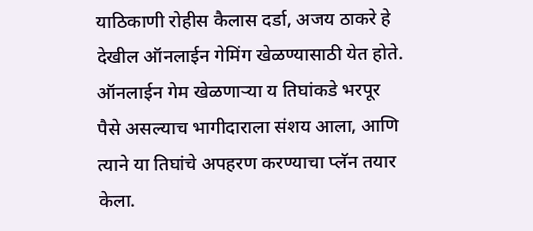याठिकाणी रोहीस कैलास दर्डा, अजय ठाकरे हे देखील ऑनलाईन गेमिंग खेळण्यासाठी येत होते. ऑनलाईन गेम खेळणाऱ्या य तिघांकडे भरपूर पैसे असल्याच भागीदाराला संशय आला, आणि त्याने या तिघांचे अपहरण करण्याचा प्लॅन तयार केला.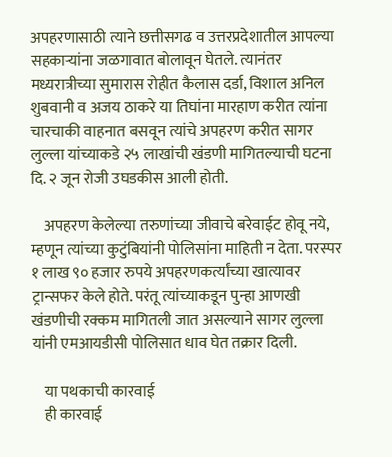अपहरणासाठी त्याने छत्तीसगढ व उत्तरप्रदेशातील आपल्या सहकाऱ्यांना जळगावात बोलावून घेतले. त्यानंतर मध्यरात्रीच्या सुमारास रोहीत कैलास दर्डा, विशाल अनिल शुबवानी व अजय ठाकरे या तिघांना मारहाण करीत त्यांना चारचाकी वाहनात बसवून त्यांचे अपहरण करीत सागर लुल्ला यांच्याकडे २५ लाखांची खंडणी मागितल्याची घटना दि. २ जून रोजी उघडकीस आली होती.

    अपहरण केलेल्या तरुणांच्या जीवाचे बरेवाईट होवू नये, म्हणून त्यांच्या कुटुंबियांनी पोलिसांना माहिती न देता. परस्पर १ लाख ९० हजार रुपये अपहरणकर्त्यांच्या खात्यावर ट्रान्सफर केले होते. परंतू त्यांच्याकडून पुन्हा आणखी खंडणीची रक्कम मागितली जात असल्याने सागर लुल्ला यांनी एमआयडीसी पोलिसात धाव घेत तक्रार दिली.

    या पथकाची कारवाई
    ही कारवाई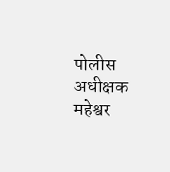पोलीस अधीक्षक महेश्वर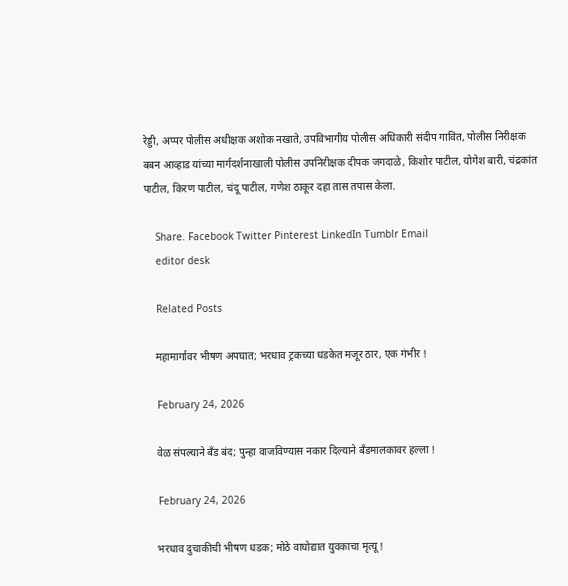रेड्डी, अप्पर पोलीस अधीक्षक अशोक नखाते, उपविभागीय पोलीस अधिकारी संदीप गावित, पोलीस निरीक्षक बबन आव्हाड यांच्या मार्गदर्शनाखाली पोलीस उपनिरीक्षक दीपक जगदाळे, किशोर पाटील, योगेश बारी, चंद्रकांत पाटील, किरण पाटील, चंदू पाटील, गणेश ठाकूर दहा तास तपास केला.

    Share. Facebook Twitter Pinterest LinkedIn Tumblr Email
    editor desk

    Related Posts

    महामार्गावर भीषण अपघात; भरधाव ट्रकच्या धडकेत मजूर ठार, एक गंभीर !

    February 24, 2026

    वेळ संपल्याने बँड बंद; पुन्हा वाजविण्यास नकार दिल्याने बँडमालकावर हल्ला !

    February 24, 2026

    भरधाव दुचाकीची भीषण धडक; मोठे वाघोद्यात युवकाचा मृत्यू !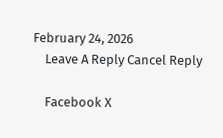February 24, 2026
    Leave A Reply Cancel Reply

    Facebook X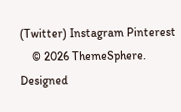(Twitter) Instagram Pinterest
    © 2026 ThemeSphere. Designed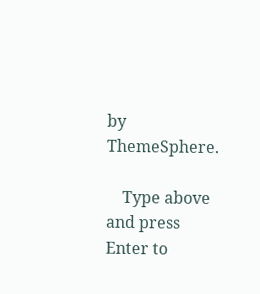by ThemeSphere.

    Type above and press Enter to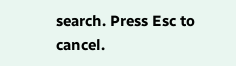search. Press Esc to cancel.